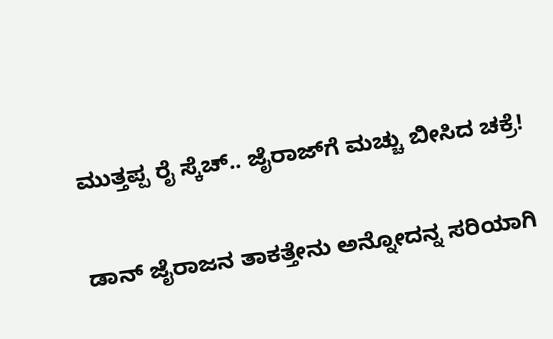ಮುತ್ತಪ್ಪ ರೈ ಸ್ಕೆಚ್.. ಜೈರಾಜ್‌ಗೆ ಮಚ್ಚು ಬೀಸಿದ ಚಕ್ರೆ!

ಡಾನ್ ಜೈರಾಜನ ತಾಕತ್ತೇನು ಅನ್ನೋದನ್ನ ಸರಿಯಾಗಿ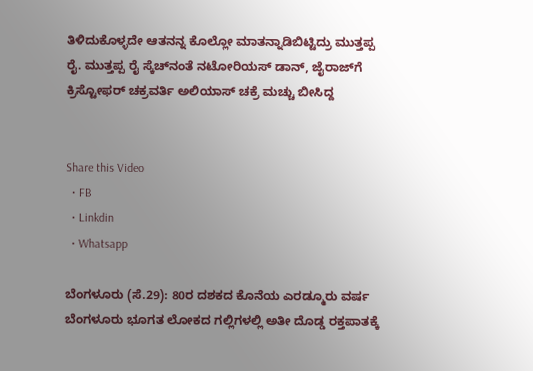ತಿಳಿದುಕೊಳ್ಳದೇ ಆತನನ್ನ ಕೊಲ್ಲೋ ಮಾತನ್ನಾಡಿಬಿಟ್ಟಿದ್ರು ಮುತ್ತಪ್ಪ ರೈ. ಮುತ್ತಪ್ಪ ರೈ ಸ್ಕೆಚ್‌ನಂತೆ ನಟೋರಿಯಸ್‌ ಡಾನ್‌, ಜೈರಾಜ್‌ಗೆ ಕ್ರಿಸ್ಟೋಫರ್‌ ಚಕ್ರವರ್ತಿ ಅಲಿಯಾಸ್‌ ಚಕ್ರೆ ಮಚ್ಚು ಬೀಸಿದ್ದ


Share this Video
  • FB
  • Linkdin
  • Whatsapp

ಬೆಂಗಳೂರು (ಸೆ.29): 80ರ ದಶಕದ ಕೊನೆಯ ಎರಡ್ಮೂರು ವರ್ಷ ಬೆಂಗಳೂರು ಭೂಗತ ಲೋಕದ ಗಲ್ಲಿಗಳಲ್ಲಿ ಅತೀ ದೊಡ್ಡ ರಕ್ತಪಾತಕ್ಕೆ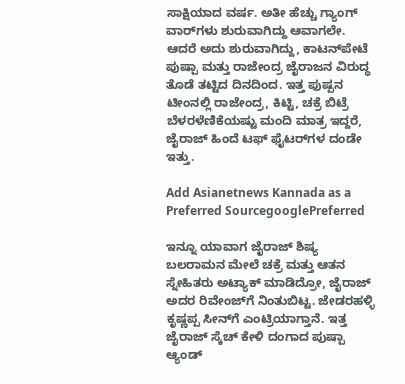ಸಾಕ್ಷಿಯಾದ ವರ್ಷ. ಅತೀ ಹೆಚ್ಚು ಗ್ಯಾಂಗ್ ವಾರ್‌ಗಳು ಶುರುವಾಗಿದ್ದು ಆವಾಗಲೇ. ಆದರೆ ಅದು ಶುರುವಾಗಿದ್ದು, ಕಾಟನ್‌ಪೇಟೆ ಪುಷ್ಪಾ ಮತ್ತು ರಾಜೇಂದ್ರ ಜೈರಾಜನ ವಿರುದ್ಧ ತೊಡೆ ತಟ್ಟಿದ ದಿನದಿಂದ. ಇತ್ತ ಪುಷ್ಪನ ಟೀಂನಲ್ಲಿ ರಾಜೇಂದ್ರ, ಕಿಟ್ಟಿ, ಚಕ್ರೆ ಬಿಟ್ರೆ ಬೆಳರಳೆಣಿಕೆಯಷ್ಟು ಮಂದಿ ಮಾತ್ರ ಇದ್ದರೆ, ಜೈರಾಜ್ ಹಿಂದೆ ಟಫ್ ಫೈಟರ್‌ಗಳ ದಂಡೇ ಇತ್ತು.

Add Asianetnews Kannada as a Preferred SourcegooglePreferred

ಇನ್ನೂ ಯಾವಾಗ ಜೈರಾಜ್ ಶಿಷ್ಯ ಬಲರಾಮನ ಮೇಲೆ ಚಕ್ರೆ ಮತ್ತು ಆತನ ಸ್ನೇಹಿತರು ಅಟ್ಯಾಕ್ ಮಾಡಿದ್ರೋ, ಜೈರಾಜ್ ಅದರ ರಿವೇಂಜ್‌ಗೆ ನಿಂತುಬಿಟ್ಟ. ಜೇಡರಹಳ್ಳಿ ಕೃಷ್ಣಪ್ಪ ಸೀನ್‌ಗೆ ಎಂಟ್ರಿಯಾಗ್ತಾನೆ. ಇತ್ತ ಜೈರಾಜ್ ಸ್ಕೆಚ್ ಕೇಳಿ ದಂಗಾದ ಪುಷ್ಪಾ ಆ್ಯಂಡ್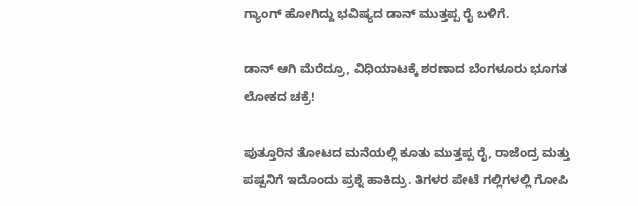ಗ್ಯಾಂಗ್ ಹೋಗಿದ್ದು ಭವಿಷ್ಯದ ಡಾನ್ ಮುತ್ತಪ್ಪ ರೈ ಬಳಿಗೆ.

ಡಾನ್‌ ಆಗಿ ಮೆರೆದ್ರೂ, ವಿಧಿಯಾಟಕ್ಕೆ ಶರಣಾದ ಬೆಂಗಳೂರು ಭೂಗತ ಲೋಕದ ಚಕ್ರೆ!

ಪುತ್ತೂರಿನ ತೋಟದ ಮನೆಯಲ್ಲಿ ಕೂತು ಮುತ್ತಪ್ಪ ರೈ, ರಾಜೆಂದ್ರ ಮತ್ತು ಪಷ್ಪನಿಗೆ ಇದೊಂದು ಪ್ರಶ್ನೆ ಹಾಕಿದ್ರು. ತಿಗಳರ ಪೇಟೆ ಗಲ್ಲಿಗಳಲ್ಲಿ ಗೋಪಿ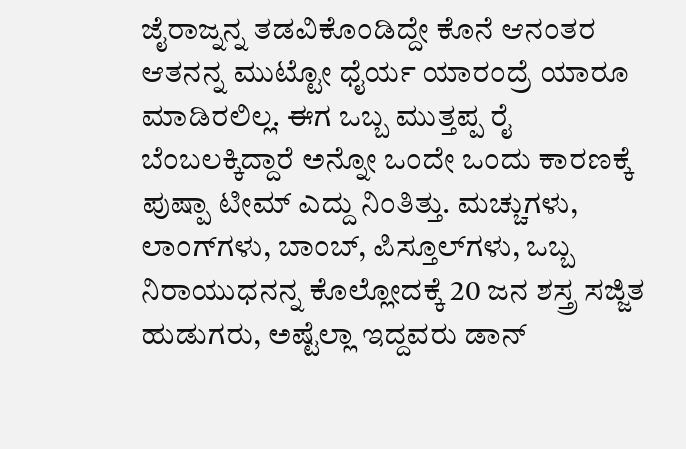ಜೈರಾಜ್ನನ್ನ ತಡವಿಕೊಂಡಿದ್ದೇ ಕೊನೆ ಆನಂತರ ಆತನನ್ನ ಮುಟ್ಟೋ ಧೈರ್ಯ ಯಾರಂದ್ರೆ ಯಾರೂ ಮಾಡಿರಲಿಲ್ಲ. ಈಗ ಒಬ್ಬ ಮುತ್ತಪ್ಪ ರೈ ಬೆಂಬಲಕ್ಕಿದ್ದಾರೆ ಅನ್ನೋ ಒಂದೇ ಒಂದು ಕಾರಣಕ್ಕೆ ಪುಷ್ಪಾ ಟೀಮ್‌ ಎದ್ದು ನಿಂತಿತ್ತು. ಮಚ್ಚುಗಳು, ಲಾಂಗ್‌ಗಳು, ಬಾಂಬ್, ಪಿಸ್ತೂಲ್‌ಗಳು, ಒಬ್ಬ ನಿರಾಯುಧನನ್ನ ಕೊಲ್ಲೋದಕ್ಕೆ 20 ಜನ ಶಸ್ತ್ರ ಸಜ್ಜಿತ ಹುಡುಗರು, ಅಷ್ಟೆಲ್ಲಾ ಇದ್ದವರು ಡಾನ್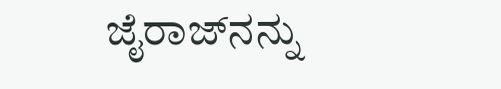ಜೈರಾಜ್‌ನನ್ನು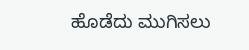ಹೊಡೆದು ಮುಗಿಸಲು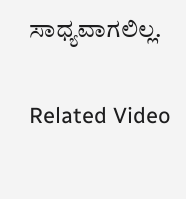ಸಾಧ್ಯವಾಗಲಿಲ್ಲ.

Related Video